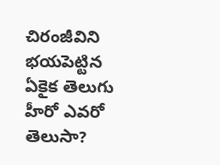చిరంజీవిని భయపెట్టిన ఏకైక తెలుగు హీరో ఎవరో తెలుసా?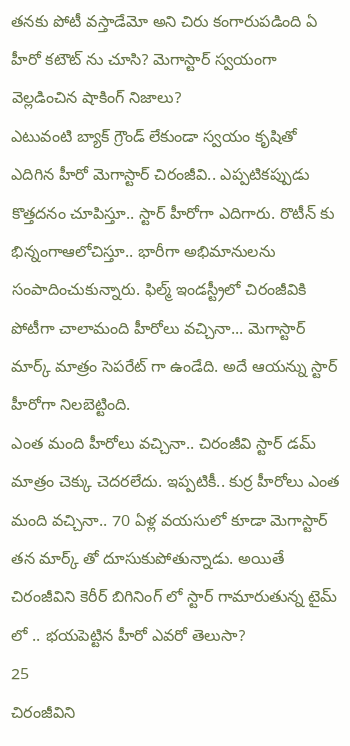తనకు పోటీ వస్తాడేమో అని చిరు కంగారుపడింది ఏ హీరో కటౌట్ ను చూసి? మెగాస్టార్ స్వయంగా వెల్లడించిన షాకింగ్ నిజాలు?
ఎటువంటి బ్యాక్ గ్రౌండ్ లేకుండా స్వయం కృషితో ఎదిగిన హీరో మెగాస్టార్ చిరంజీవి.. ఎప్పటికప్పుడు కొత్తదనం చూపిస్తూ.. స్టార్ హీరోగా ఎదిగారు. రొటీన్ కు భిన్నంగాఆలోచిస్తూ.. భారీగా అభిమానులను సంపాదించుకున్నారు. ఫిల్మ్ ఇండస్ట్రీలో చిరంజీవికి పోటీగా చాలామంది హీరోలు వచ్చినా... మెగాస్టార్ మార్క్ మాత్రం సెపరేట్ గా ఉండేది. అదే ఆయన్ను స్టార్ హీరోగా నిలబెట్టింది.
ఎంత మంది హీరోలు వచ్చినా.. చిరంజీవి స్టార్ డమ్ మాత్రం చెక్కు చెదరలేదు. ఇప్పటికీ.. కుర్ర హీరోలు ఎంత మంది వచ్చినా.. 70 ఏళ్ల వయసులో కూడా మెగాస్టార్ తన మార్క్ తో దూసుకుపోతున్నాడు. అయితే చిరంజీవిని కెరీర్ బిగినింగ్ లో స్టార్ గామారుతున్న టైమ్ లో .. భయపెట్టిన హీరో ఎవరో తెలుసా?
25
చిరంజీవిని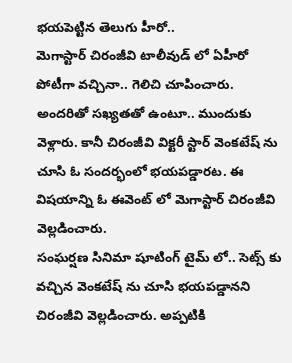భయపెట్టిన తెలుగు హీరో..
మెగాస్టార్ చిరంజీవి టాలీవుడ్ లో ఏహీరో పోటీగా వచ్చినా.. గెలిచి చూపించారు. అందరితో సఖ్యతతో ఉంటూ.. ముందుకు వెళ్లారు. కానీ చిరంజీవి విక్టరీ స్టార్ వెంకటేష్ ను చూసి ఓ సందర్భంలో భయపడ్డారట. ఈ విషయాన్ని ఓ ఈవెంట్ లో మెగాస్టార్ చిరంజీవి వెల్లడించారు.
సంఘర్షణ సినిమా షూటింగ్ టైమ్ లో.. సెట్స్ కు వచ్చిన వెంకటేష్ ను చూసి భయపడ్డానని చిరంజీవి వెల్లడించారు. అప్పటికి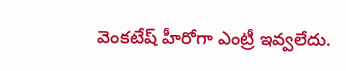వెంకటేష్ హీరోగా ఎంట్రీ ఇవ్వలేదు.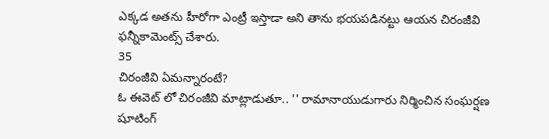ఎక్కడ అతను హీరోగా ఎంట్రీ ఇస్తాడా అని తాను భయపడినట్టు ఆయన చిరంజీవి ఫన్నీకామెంట్స్ చేశారు.
35
చిరంజీవి ఏమన్నారంటే?
ఓ ఈవెట్ లో చిరంజీవి మాట్లాడుతూ.. '' రామానాయుడుగారు నిర్మించిన సంఘర్షణ షూటింగ్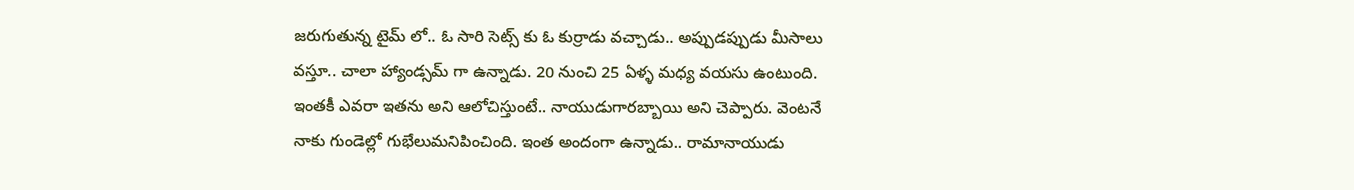జరుగుతున్న టైమ్ లో.. ఓ సారి సెట్స్ కు ఓ కుర్రాడు వచ్చాడు.. అప్పుడప్పుడు మీసాలు వస్తూ.. చాలా హ్యాండ్సమ్ గా ఉన్నాడు. 20 నుంచి 25 ఏళ్ళ మధ్య వయసు ఉంటుంది. ఇంతకీ ఎవరా ఇతను అని ఆలోచిస్తుంటే.. నాయుడుగారబ్బాయి అని చెప్పారు. వెంటనే నాకు గుండెల్లో గుభేలుమనిపించింది. ఇంత అందంగా ఉన్నాడు.. రామానాయుడు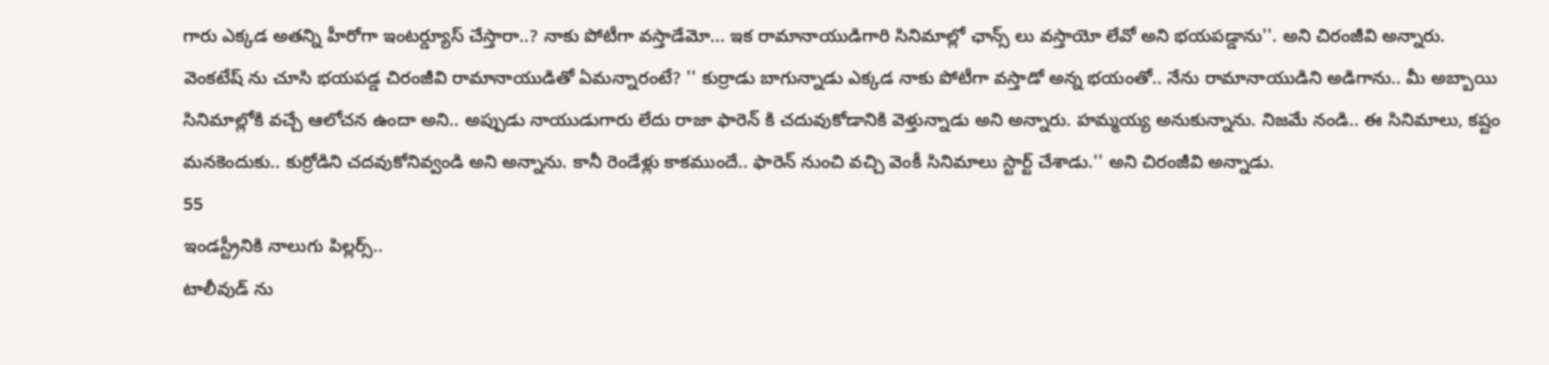గారు ఎక్కడ అతన్ని హీరోగా ఇంటర్డ్యూస్ చేస్తారా..? నాకు పోటీగా వస్తాడేమో... ఇక రామానాయుడిగారి సినిమాల్లో ఛాన్స్ లు వస్తాయో లేవో అని భయపడ్డాను''. అని చిరంజీవి అన్నారు.
వెంకటేష్ ను చూసి భయపడ్డ చిరంజీవి రామానాయుడితో ఏమన్నారంటే? '' కుర్రాడు బాగున్నాడు ఎక్కడ నాకు పోటీగా వస్తాడో అన్న భయంతో.. నేను రామానాయుడిని అడిగాను.. మీ అబ్బాయి సినిమాల్లోకి వచ్చే ఆలోచన ఉందా అని.. అప్పుడు నాయుడుగారు లేదు రాజా ఫారెన్ కి చదువుకోడానికి వెళ్తున్నాడు అని అన్నారు. హమ్మయ్య అనుకున్నాను. నిజమే నండి.. ఈ సినిమాలు, కష్టం మనకెందుకు.. కుర్రోడిని చదవుకోనివ్వండి అని అన్నాను. కానీ రెండేళ్లు కాకముందే.. ఫారెన్ నుంచి వచ్చి వెంకీ సినిమాలు స్టార్ట్ చేశాడు.'' అని చిరంజీవి అన్నాడు.
55
ఇండస్ట్రీనికి నాలుగు పిల్లర్స్..
టాలీవుడ్ ను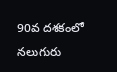90వ దశకంలో నలుగురు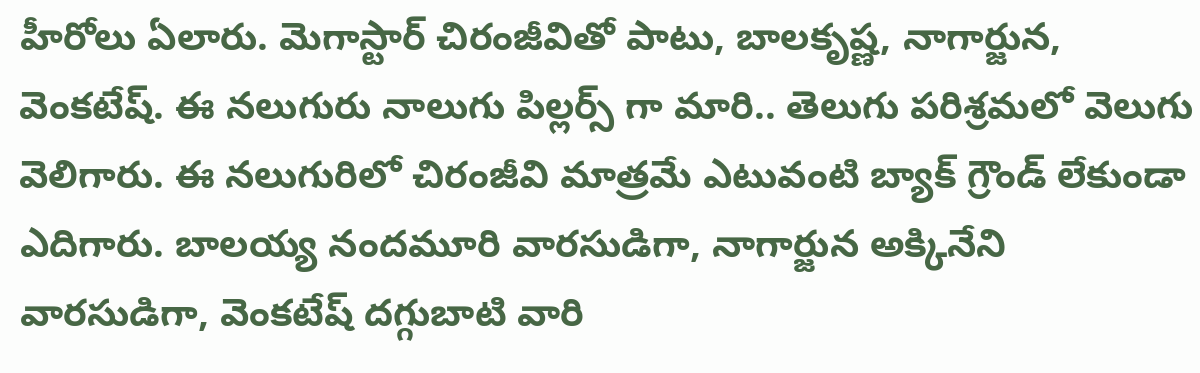హీరోలు ఏలారు. మెగాస్టార్ చిరంజీవితో పాటు, బాలకృష్ణ, నాగార్జున, వెంకటేష్. ఈ నలుగురు నాలుగు పిల్లర్స్ గా మారి.. తెలుగు పరిశ్రమలో వెలుగు వెలిగారు. ఈ నలుగురిలో చిరంజీవి మాత్రమే ఎటువంటి బ్యాక్ గ్రౌండ్ లేకుండా ఎదిగారు. బాలయ్య నందమూరి వారసుడిగా, నాగార్జున అక్కినేని వారసుడిగా, వెంకటేష్ దగ్గుబాటి వారి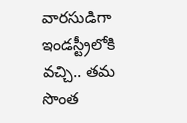వారసుడిగా ఇండస్ట్రీలోకి వచ్చి.. తమ సొంత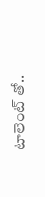టాలెంట్ తో..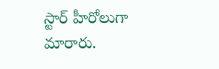స్టార్ హీరోలుగా మారారు.